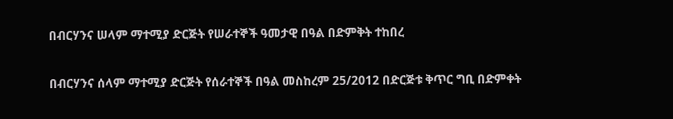በብርሃንና ሠላም ማተሚያ ድርጅት የሠራተኞች ዓመታዊ በዓል በድምቅት ተከበረ

በብርሃንና ሰላም ማተሚያ ድርጅት የሰራተኞች በዓል መስከረም 25/2012 በድርጅቱ ቅጥር ግቢ በድምቀት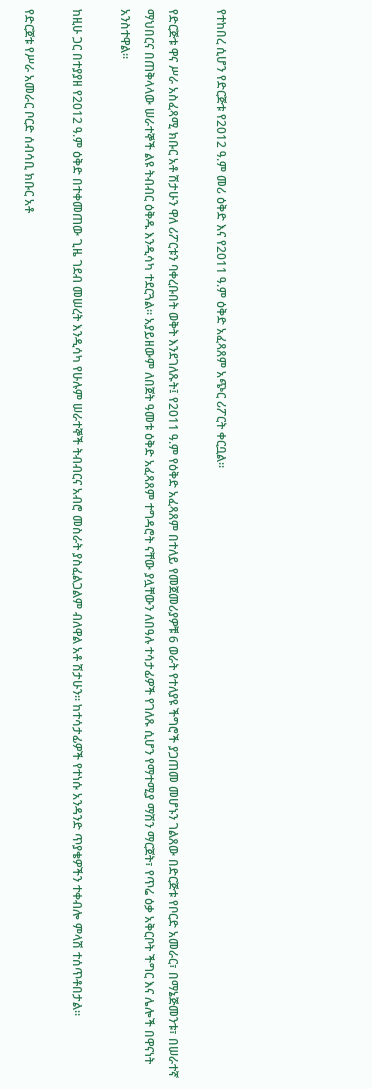የተከበረ ሲሆን የድርጅቱ የ2012 ዓ.ም መሪ ዕቅድ እና የ2011 ዓ.ም ዕቅድ አፈጻጸም አጭር ሪፖርት ቀርቧል፡፡

የድርጅቱ ዋና ሥራ አስፈጻሚ ክቡር አቶ ሽታሁን ዋለ ሪፖርቱን ባቀረቡበት ወቅት እንደገለጹት፤ የ2011 ዓ.ም የዕቅድ አፈጻጸም በተለይ የመጀመሪያዎቹ 6 ወራት የተለያዩ ችግሮች ያጋጠመ መሆኑን ገልጸው በድርጅቱ የቦርድ አመራር፣ በማኔጅመንቱ፣ በሠራተኛ ማህበርና በጠቅላላው ሠራተኞች ልዩ ትብብር ዕቅዱ እንዲሳካ ተደርጓል፡፡ አያይዘውም ለበጀት ዓመቱ ዕቅድ አፈጻጸም ተግዳሮት ናቸው ያሏቸውን ለበዓሉ ተሳታፊዎች የገለጹ ሲሆን የማተሚያ ማሽን ማርጀት፣ የጥሬ ዕቃ አቅርቦት ችግር እና ሌሎች በዋናነት አንስተዋል፡፡

ከዚሁ ጋር በተያያዘ የ2012 ዓ.ም ዕቅድ በተቀመጠው ጊዜ ገደብ መሠረት እንዲሳካ የሁሉም ሠራተኞች ትብብርና አብሮ መስራት ያስፈልጋልም ብለዋል አቶ ሽታሁን፡፡ ከተሳታፊዎች የተነሱ አንዳንድ ጥያቄዎችን ተቀብሎ ምላሽ ተሰጥቶበታል፡፡

የድርጀቱ የሥራ አመራር ቦርድ ሰብሳቢ ክቡር አቶ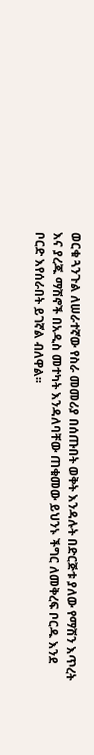ወርቁ ጓንጉል ለሠራተኛው የስራ መመሪያ በሰጡበት ወቅት እንዳሉት በድርጅቱ ያለው የማሽን እጥረት እና ያረጁ ማሽኖች በአዲስ መተካት እንዳለባቸው ጠቁመው ይህንኑ ችግር ለመቅረፍ ቦርዱ እንደ ቦርድ እየሰራበት ይገኛል ብለዋል፡፡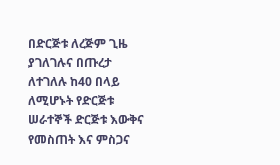በድርጅቱ ለረጅም ጊዜ ያገለገሉና በጡረታ ለተገለሉ ከ40 በላይ ለሚሆኑት የድርጅቱ ሠራተኞች ድርጅቱ እውቅና የመስጠት እና ምስጋና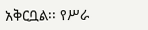አቅርቧል፡፡ የሥራ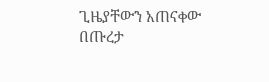ጊዜያቸውን አጠናቀው በጡረታ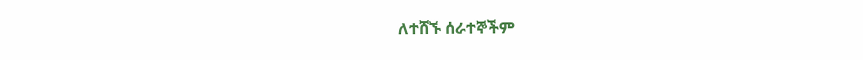ለተሸኙ ሰራተኞችም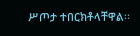ሥጦታ ተበርክቶላቸዋል፡፡